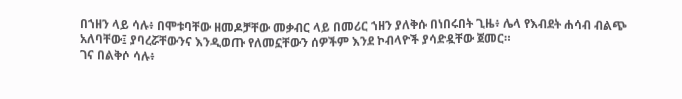በኀዘን ላይ ሳሉ፥ በሞቱባቸው ዘመዶቻቸው መቃብር ላይ በመሪር ኀዘን ያለቅሱ በነበሩበት ጊዜ፥ ሌላ የእብደት ሐሳብ ብልጭ አለባቸው፤ ያባረሯቸውንና እንዲወጡ የለመኗቸውን ሰዎችም እንደ ኮብላዮች ያሳድዷቸው ጀመር።
ገና በልቅሶ ሳሉ፥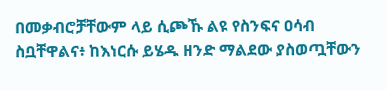በመቃብሮቻቸውም ላይ ሲጮኹ ልዩ የስንፍና ዐሳብ ስቧቸዋልና፥ ከእነርሱ ይሄዱ ዘንድ ማልደው ያስወጧቸውን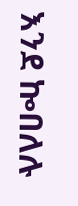እንደ ኰበለሉ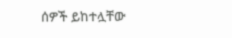ሰዎች ይከተሏቸው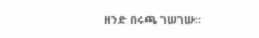ዘንድ በሩጫ ገሠገሡ።